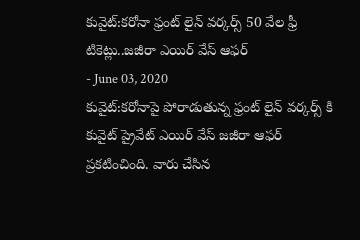కువైట్:కరోనా ఫ్రంట్ లైన్ వర్కర్స్ 50 వేల ఫ్రీ టికెట్లు..జజీరా ఎయిర్ వేస్ ఆఫర్
- June 03, 2020
కువైట్:కరోనాపై పోరాడుతున్న ఫ్రంట్ లైన్ వర్కర్స్ కి కువైట్ ప్రైవేట్ ఎయిర్ వేస్ జజీరా ఆఫర్ ప్రకటించింది. వారు చేసిన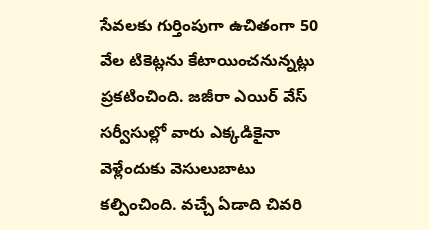సేవలకు గుర్తింపుగా ఉచితంగా 50 వేల టికెట్లను కేటాయించనున్నట్లు ప్రకటించింది. జజీరా ఎయిర్ వేస్ సర్వీసుల్లో వారు ఎక్కడికైనా వెళ్లేందుకు వెసులుబాటు కల్పించింది. వచ్చే ఏడాది చివరి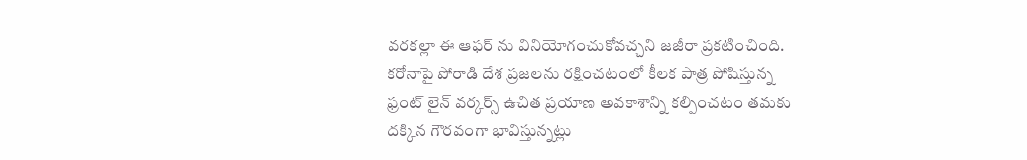వరకల్లా ఈ ఆఫర్ ను వినియోగంచుకోవచ్చని జజీరా ప్రకటించింది. కరోనాపై పోరాడి దేశ ప్రజలను రక్షించటంలో కీలక పాత్ర పోషిస్తున్న ఫ్రంట్ లైన్ వర్కర్స్ ఉచిత ప్రయాణ అవకాశాన్ని కల్పించటం తమకు దక్కిన గౌరవంగా భావిస్తున్నట్లు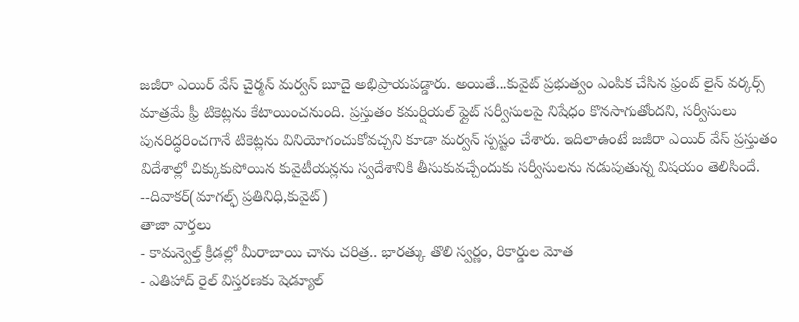జజీరా ఎయిర్ వేస్ చైర్మన్ మర్వన్ బూదై అభిప్రాయపడ్డారు. అయితే...కువైట్ ప్రభుత్వం ఎంపిక చేసిన ఫ్రంట్ లైన్ వర్కర్స్ మాత్రమే ఫ్రీ టికెట్లను కేటాయించనుంది. ప్రస్తుతం కమర్షియల్ ఫ్లైట్ సర్వీసులపై నిషేధం కొనసాగుతోందని, సర్వీసులు పునరిద్ధరించగానే టికెట్లను వినియోగంచుకోవచ్చని కూడా మర్వన్ స్పష్టం చేశారు. ఇదిలాఉంటే జజీరా ఎయిర్ వేస్ ప్రస్తుతం విదేశాల్లో చిక్కుకుపోయిన కువైటీయన్లను స్వదేశానికి తీసుకువచ్చేందుకు సర్వీసులను నడుపుతున్న విషయం తెలిసిందే.
--దివాకర్(మాగల్ఫ్ ప్రతినిధి,కువైట్)
తాజా వార్తలు
- కామన్వెల్త్ క్రీడల్లో మీరాబాయి చాను చరిత్ర.. భారత్కు తొలి స్వర్ణం, రికార్డుల మోత
- ఎతిహాద్ రైల్ విస్తరణకు షెడ్యూల్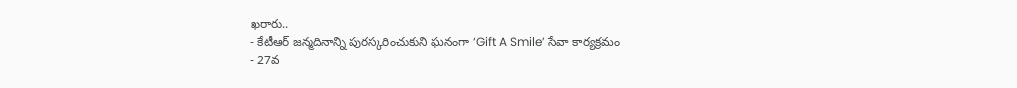ఖరారు..
- కేటీఆర్ జన్మదినాన్ని పురస్కరించుకుని ఘనంగా ‘Gift A Smile’ సేవా కార్యక్రమం
- 27వ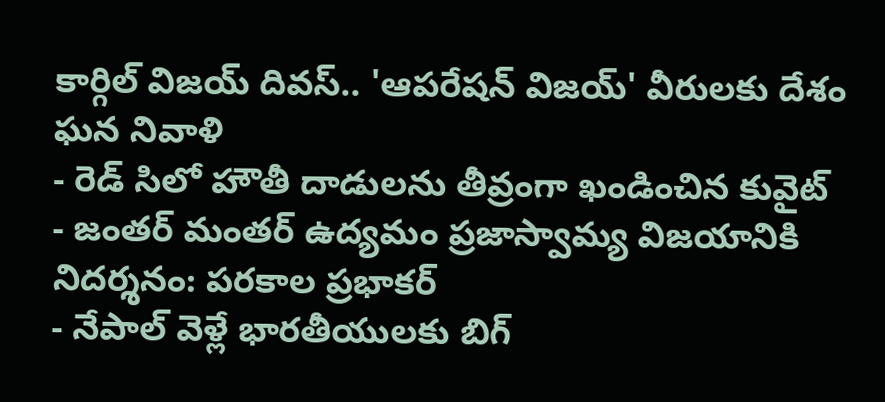కార్గిల్ విజయ్ దివస్.. 'ఆపరేషన్ విజయ్' వీరులకు దేశం ఘన నివాళి
- రెడ్ సిలో హౌతీ దాడులను తీవ్రంగా ఖండించిన కువైట్
- జంతర్ మంతర్ ఉద్యమం ప్రజాస్వామ్య విజయానికి నిదర్శనం: పరకాల ప్రభాకర్
- నేపాల్ వెళ్లే భారతీయులకు బిగ్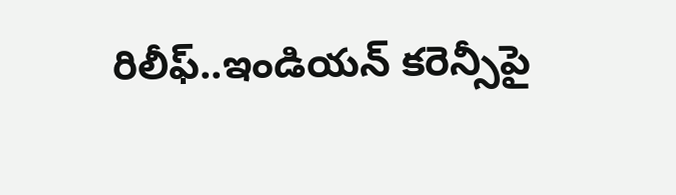రిలీఫ్..ఇండియన్ కరెన్సీపై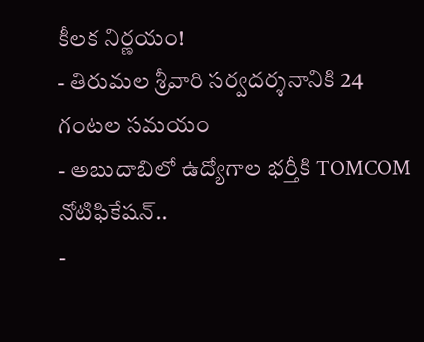కీలక నిర్ణయం!
- తిరుమల శ్రీవారి సర్వదర్శనానికి 24 గంటల సమయం
- అబుదాబిలో ఉద్యోగాల భర్తీకి TOMCOM నోటిఫికేషన్..
-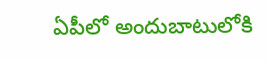ఏపీలో అందుబాటులోకి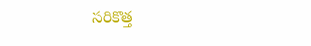సరికొత్త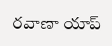రవాణా యాప్